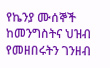የኬንያ ሙሰኞች ከመንግስትና ህዝብ የመዘበሩትን ገንዘብ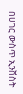በሀገር ውስጥ ኢንቨስት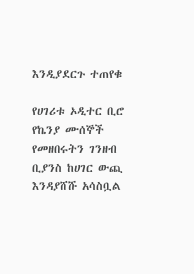እንዲያደርጉ ተጠየቁ

የሀገሪቱ ኦዲተር ቢሮ የኬንያ ሙሰኞች የመዘበሩትን ገንዘብ ቢያንስ ከሀገር ውጪ እንዳያሸሹ አሳስቧል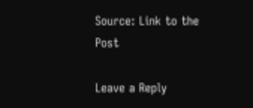Source: Link to the Post

Leave a Reply